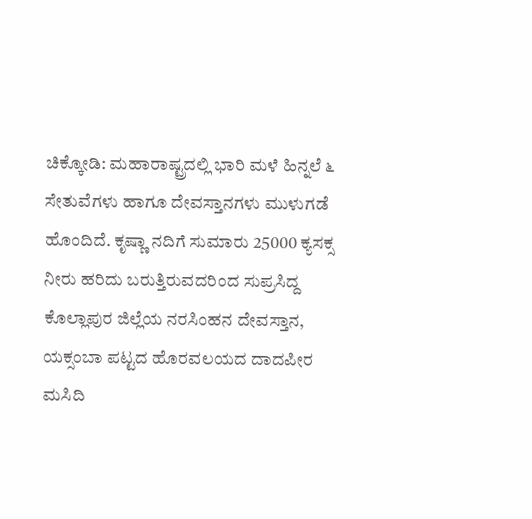ಚಿಕ್ಕೋಡಿ: ಮಹಾರಾಷ್ಟ್ರದಲ್ಲಿ ಭಾರಿ ಮಳೆ ಹಿನ್ನಲೆ ೬ ಸೇತುವೆಗಳು ಹಾಗೂ ದೇವಸ್ತಾನಗಳು ಮುಳುಗಡೆ ಹೊಂದಿದೆ. ಕೃಷ್ಣಾ ನದಿಗೆ ಸುಮಾರು 25000 ಕ್ಯಸಕ್ಸ ನೀರು ಹರಿದು ಬರುತ್ತಿರುವದರಿಂದ ಸುಪ್ರಸಿದ್ದ ಕೊಲ್ಲಾಪುರ ಜಿಲ್ಲೆಯ ನರಸಿಂಹನ ದೇವಸ್ತಾನ, ಯಕ್ಸಂಬಾ ಪಟ್ಟದ ಹೊರವಲಯದ ದಾದಪೀರ ಮಸಿದಿ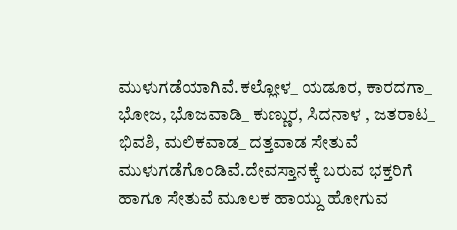ಮುಳುಗಡೆಯಾಗಿವೆ.ಕಲ್ಲೋಳ_ ಯಡೂರ, ಕಾರದಗಾ_ ಭೋಜ, ಭೊಜವಾಡಿ_ ಕುಣ್ಣುರ, ಸಿದನಾಳ , ಜತರಾಟ_ ಭಿವಶಿ, ಮಲಿಕವಾಡ_ ದತ್ತವಾಡ ಸೇತುವೆ ಮುಳುಗಡೆಗೊಂಡಿವೆ.ದೇವಸ್ತಾನಕ್ಕೆ ಬರುವ ಭಕ್ತರಿಗೆ ಹಾಗೂ ಸೇತುವೆ ಮೂಲಕ ಹಾಯ್ದು ಹೋಗುವ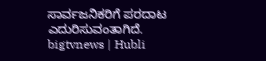ಸಾರ್ವಜನಿಕರಿಗೆ ಪರದಾಟ ಎದುರಿಸುವಂತಾಗಿದೆ.
bigtvnews | Hubli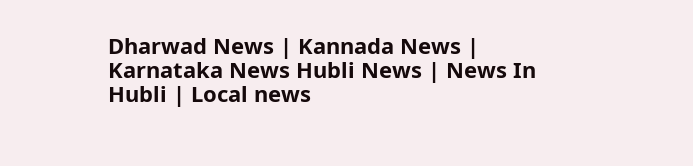Dharwad News | Kannada News | Karnataka News Hubli News | News In Hubli | Local news